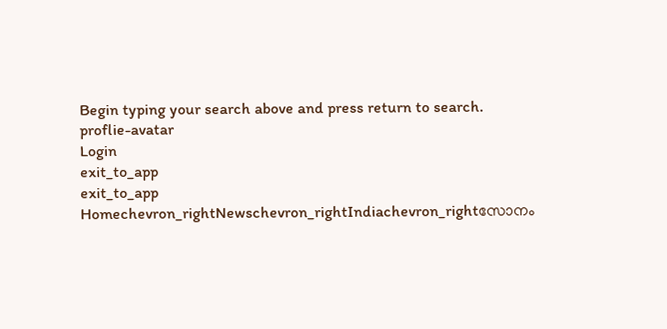Begin typing your search above and press return to search.
proflie-avatar
Login
exit_to_app
exit_to_app
Homechevron_rightNewschevron_rightIndiachevron_rightസോനം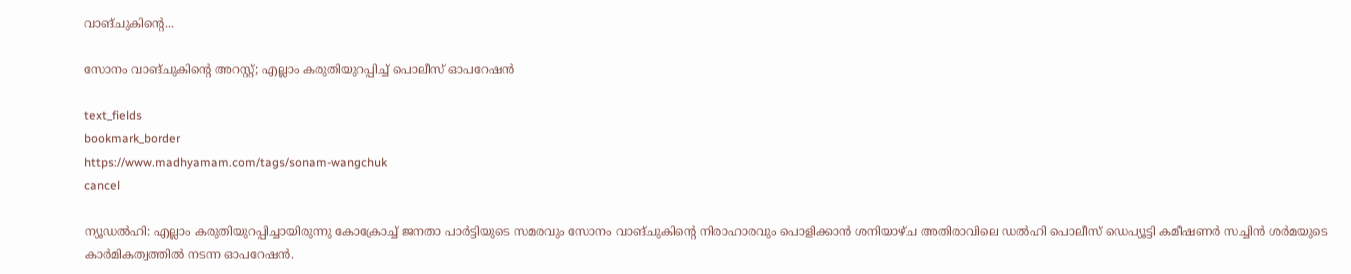വാങ്ചുകിന്‍റെ...

സോനം വാങ്ചുകിന്‍റെ അറസ്റ്റ്; എല്ലാം കരുതിയുറപ്പിച്ച് പൊലീസ് ഓപറേഷൻ

text_fields
bookmark_border
https://www.madhyamam.com/tags/sonam-wangchuk
cancel

ന്യൂഡൽഹി: എല്ലാം കരുതിയുറപ്പിച്ചായിരുന്നു കോക്രോച്ച് ജനതാ പാർട്ടിയുടെ സമരവും സോനം വാങ്ചുകിന്റെ നിരാഹാരവും പൊളിക്കാൻ ശനിയാഴ്ച അതിരാവിലെ ഡൽഹി പൊലീസ് ഡെപ്യൂട്ടി കമീഷണർ സച്ചിൻ ശർമയുടെ കാർമികത്വത്തിൽ നടന്ന ഓപറേഷൻ.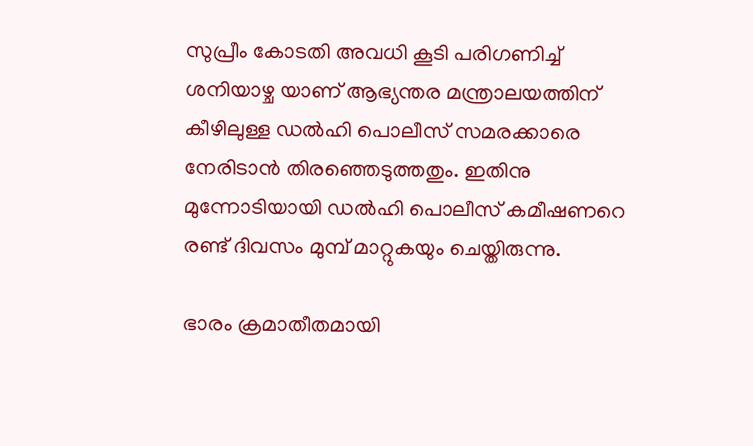സുപ്രീം കോടതി അവധി കൂടി പരിഗണിച്ച് ശനിയാഴ്ച യാണ് ആഭ്യന്തര മന്ത്രാലയത്തിന് കീഴിലുള്ള ഡൽഹി പൊലീസ് സമരക്കാരെ നേരിടാൻ തിരഞ്ഞെടുത്തതും. ഇതിനു മുന്നോടിയായി ഡൽഹി പൊലീസ് കമീഷണറെ രണ്ട് ദിവസം മുമ്പ് മാറ്റുകയും ചെയ്തിരുന്നു.

ഭാരം ക്രമാതീതമായി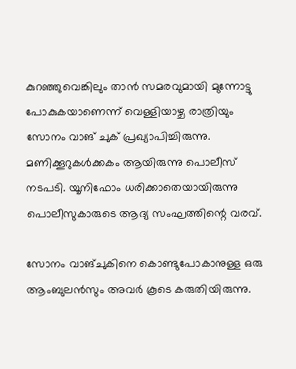കുറഞ്ഞുവെങ്കിലും താൻ സമരവുമായി മുന്നോട്ടു പോകുകയാണെന്ന് വെള്ളിയാഴ്ച രാത്രിയും സോനം വാങ് ചുക് പ്രഖ്യാപിച്ചിരുന്നു. മണിക്കൂറുകൾക്കകം ആയിരുന്നു പൊലീസ് നടപടി. യൂനിഫോം ധരിക്കാതെയായിരുന്നു പൊലീസുകാരുടെ ആദ്യ സംഘത്തിന്റെ വരവ്.

സോനം വാങ്ചുകിനെ കൊണ്ടുപോകാനുള്ള ഒരു ആംബുലൻസും അവർ കൂടെ കരുതിയിരുന്നു.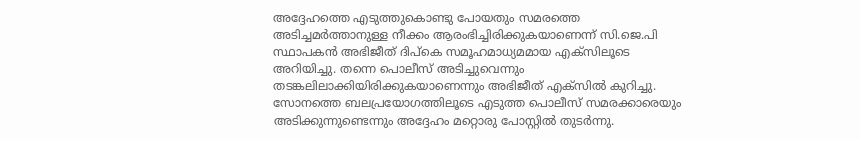അദ്ദേഹത്തെ എടുത്തുകൊണ്ടു പോയതും സമരത്തെ അടിച്ചമർത്താനുള്ള നീക്കം ആരംഭിച്ചിരിക്കുകയാണെന്ന് സി.ജെ.പി സ്ഥാപകൻ അഭിജീത് ദിപ്കെ സമൂഹമാധ്യമമായ എക്സിലൂടെ അറിയിച്ചു. തന്നെ പൊലീസ് അടിച്ചുവെന്നും തടങ്കലിലാക്കിയിരിക്കുകയാണെന്നും അഭിജീത് എക്സിൽ കുറിച്ചു. സോനത്തെ ബലപ്രയോഗത്തിലൂടെ എടുത്ത പൊലീസ് സമരക്കാരെയും അടിക്കുന്നുണ്ടെന്നും അദ്ദേഹം മറ്റൊരു പോസ്റ്റിൽ തുടർന്നു.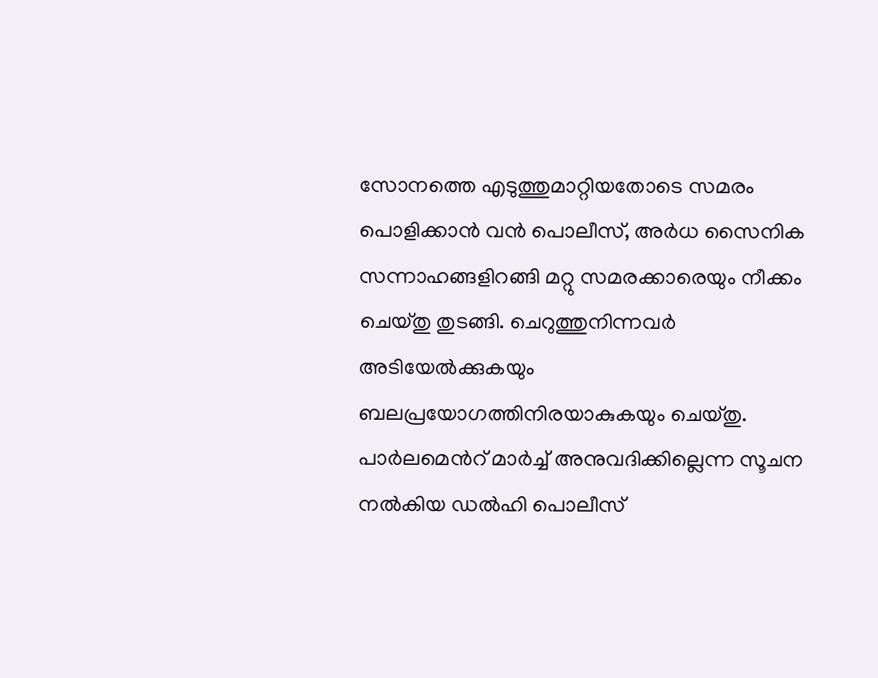സോനത്തെ എടുത്തുമാറ്റിയതോടെ സമരം പൊളിക്കാൻ വൻ പൊലീസ്, അർധ സൈനിക സന്നാഹങ്ങളിറങ്ങി മറ്റു സമരക്കാരെയും നീക്കം ചെയ്തു തുടങ്ങി. ചെറുത്തുനിന്നവർ അടിയേൽക്കുകയും ബലപ്രയോഗത്തിനിരയാകുകയും ചെയ്തു. പാർലമെൻറ് മാർച്ച് അനുവദിക്കില്ലെന്ന സൂചന നൽകിയ ഡൽഹി പൊലീസ്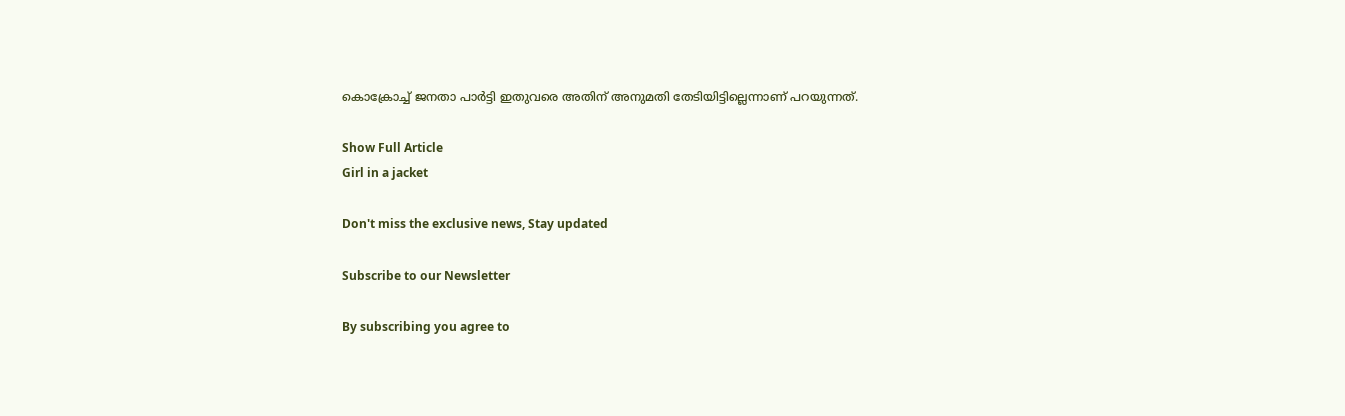കൊക്രോച്ച് ജനതാ പാർട്ടി ഇതുവരെ അതിന് അനുമതി തേടിയിട്ടില്ലെന്നാണ് പറയുന്നത്.

Show Full Article
Girl in a jacket

Don't miss the exclusive news, Stay updated

Subscribe to our Newsletter

By subscribing you agree to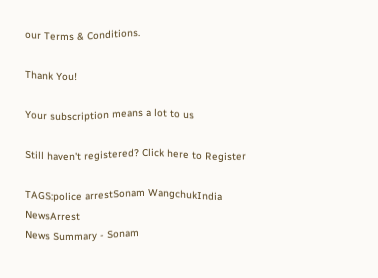our Terms & Conditions.

Thank You!

Your subscription means a lot to us

Still haven't registered? Click here to Register

TAGS:police arrestSonam WangchukIndia NewsArrest
News Summary - Sonam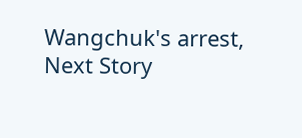Wangchuk's arrest,
Next Story